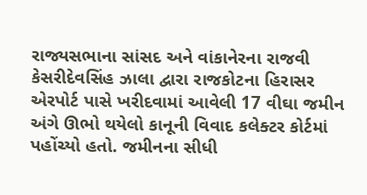રાજ્યસભાના સાંસદ અને વાંકાનેરના રાજવી કેસરીદેવસિંહ ઝાલા દ્વારા રાજકોટના હિરાસર એરપોર્ટ પાસે ખરીદવામાં આવેલી 17 વીઘા જમીન અંગે ઊભો થયેલો કાનૂની વિવાદ કલેક્ટર કોર્ટમાં પહોંચ્યો હતો. જમીનના સીધી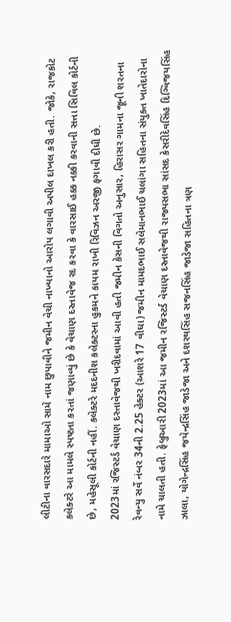લીટીના વારસદારે મામાઓ સામે નામ છુપાવીને જમીન વેચી નાખ્યાનો આરોપ લગાવી અપીલ દાખલ કરી હતી. જોકે, રાજકોટ કલેક્ટરે આ મામલે સ્પષ્ટતા કરતાં જણાવ્યું છે કે વેચાણ દસ્તાવેજ રદ કરવા કે વારસાઈ હક્ક નક્કી કરવાની સત્તા સિવિલ કોર્ટની છે, મહેસૂલી કોર્ટની નહીં. કલેક્ટરે મદદનીશ કલેક્ટરના હુકમને કાયમ રાખી રિવિઝન અરજી ફગાવી દીધી છે.
2023માં રજિસ્ટર્ડ વેચાણ દસ્તાવેજથી ખરીદવામાં આવી હતી જમીન કેસની વિગતો અનુસાર, હિરાસર ગામના જૂની શરતના રેવન્યુ સર્વે નંબર 34ની 2.25 હેક્ટર (આશરે 17 વીઘા) જમીન મામદભાઈ સલેમાનભાઈ ચલાંગા સહિતના સંયુક્ત ખાતેદારોના નામે ચાલતી હતી. ફેબ્રુઆરી 2023માં આ જમીન રજિસ્ટર્ડ વેચાણ દસ્તાવેજથી રાજ્યસભા સાંસદ કેસરીદેવસિંહ દિગ્વિજયસિંહ ઝાલા, યોગેન્દ્રસિંહ જયેન્દ્રસિંહ જાડેજા અને દશરથસિંહ સજનસિંહ જાડેજા સહિતના ત્રણ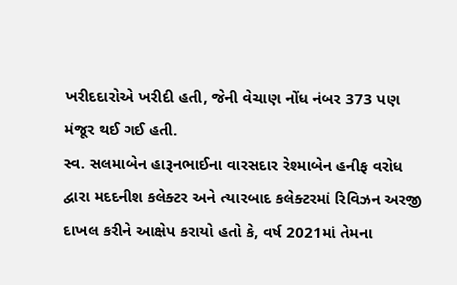ખરીદદારોએ ખરીદી હતી, જેની વેચાણ નોંધ નંબર 373 પણ મંજૂર થઈ ગઈ હતી.
સ્વ. સલમાબેન હારૂનભાઈના વારસદાર રેશ્માબેન હનીફ વરોધ દ્વારા મદદનીશ કલેક્ટર અને ત્યારબાદ કલેક્ટરમાં રિવિઝન અરજી દાખલ કરીને આક્ષેપ કરાયો હતો કે, વર્ષ 2021માં તેમના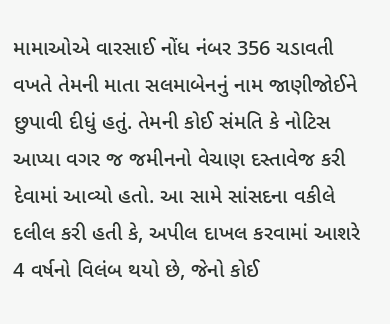મામાઓએ વારસાઈ નોંધ નંબર 356 ચડાવતી વખતે તેમની માતા સલમાબેનનું નામ જાણીજોઈને છુપાવી દીધું હતું. તેમની કોઈ સંમતિ કે નોટિસ આપ્યા વગર જ જમીનનો વેચાણ દસ્તાવેજ કરી દેવામાં આવ્યો હતો. આ સામે સાંસદના વકીલે દલીલ કરી હતી કે, અપીલ દાખલ કરવામાં આશરે 4 વર્ષનો વિલંબ થયો છે, જેનો કોઈ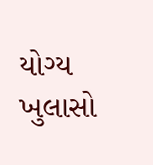યોગ્ય ખુલાસો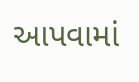આપવામાં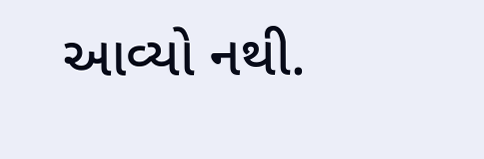આવ્યો નથી.